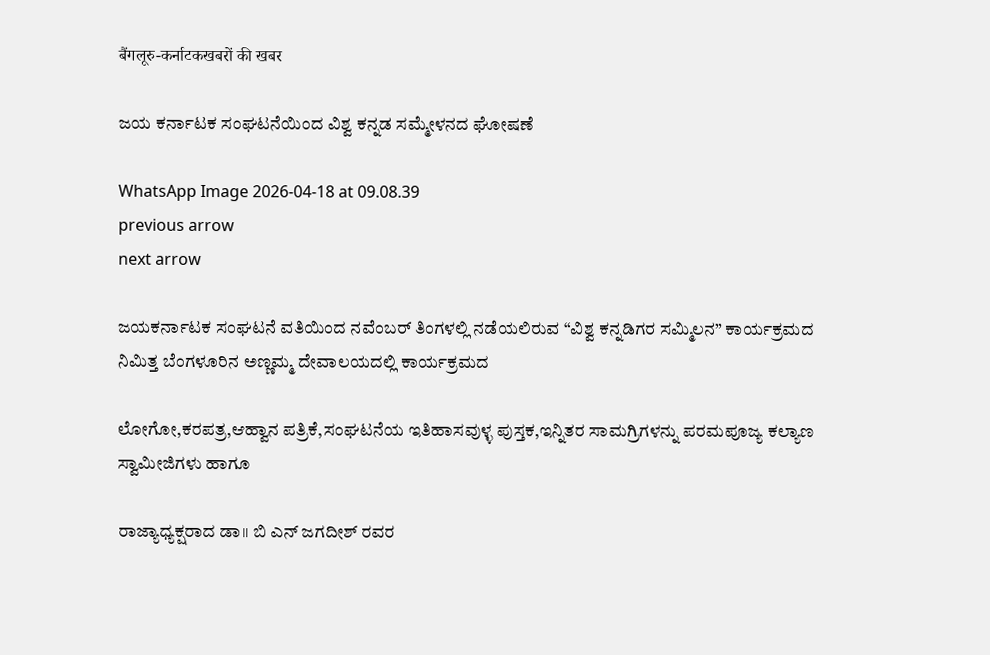बैंगलूरु-कर्नाटकखबरों की खबर

ಜಯ ಕರ್ನಾಟಕ ಸಂಘಟನೆಯಿಂದ ವಿಶ್ವ ಕನ್ನಡ ಸಮ್ಮೇಳನದ ಘೋಷಣೆ

WhatsApp Image 2026-04-18 at 09.08.39
previous arrow
next arrow

ಜಯಕರ್ನಾಟಕ ಸಂಘಟನೆ ವತಿಯಿಂದ ನವೆಂಬರ್ ತಿಂಗಳಲ್ಲಿ ನಡೆಯಲಿರುವ “ವಿಶ್ವ ಕನ್ನಡಿಗರ ಸಮ್ಮಿಲನ” ಕಾರ್ಯಕ್ರಮದ ನಿಮಿತ್ತ ಬೆಂಗಳೂರಿನ ಅಣ್ಣಮ್ಮ ದೇವಾಲಯದಲ್ಲಿ ಕಾರ್ಯಕ್ರಮದ

ಲೋಗೋ,ಕರಪತ್ರ,ಆಹ್ವಾನ ಪತ್ರಿಕೆ,ಸಂಘಟನೆಯ ಇತಿಹಾಸವುಳ್ಳ ಪುಸ್ತಕ,ಇನ್ನಿತರ ಸಾಮಗ್ರಿಗಳನ್ನು ಪರಮಪೂಜ್ಯ ಕಲ್ಯಾಣ ಸ್ವಾಮೀಜಿಗಳು ಹಾಗೂ

ರಾಜ್ಯಾಧ್ಯಕ್ಷರಾದ ಡಾ॥ ಬಿ ಎನ್ ಜಗದೀಶ್ ರವರ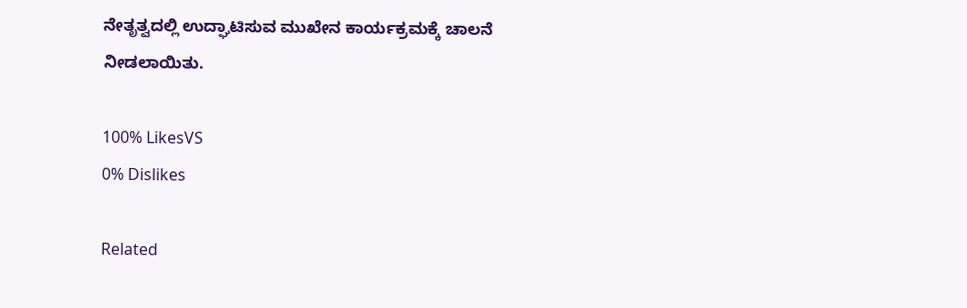ನೇತೃತ್ವದಲ್ಲಿ ಉದ್ಘಾಟಿಸುವ ಮುಖೇನ ಕಾರ್ಯಕ್ರಮಕ್ಕೆ ಚಾಲನೆ ನೀಡಲಾಯಿತು.

100% LikesVS
0% Dislikes

Related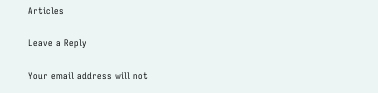Articles

Leave a Reply

Your email address will not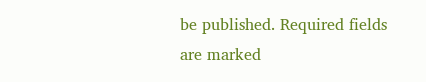be published. Required fields are marked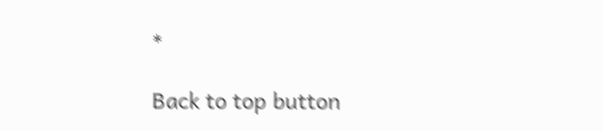*

Back to top button